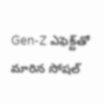Gen-Z ఎఫెక్ట్‌తో మారిన సోషల్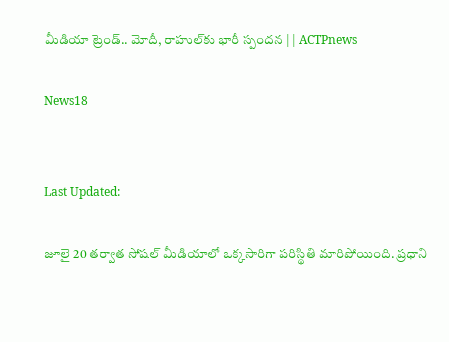మీడియా ట్రెండ్.. మోదీ, రాహుల్‌కు భారీ స్పందన | | ACTPnews

News18


Last Updated:

జూలై 20 తర్వాత సోషల్ మీడియాలో ఒక్కసారిగా పరిస్థితి మారిపోయింది. ప్రధాని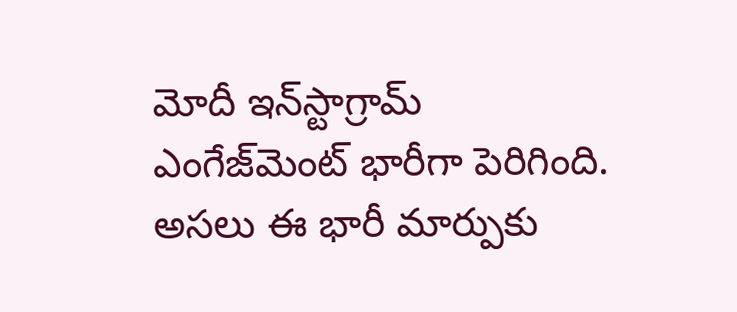మోదీ ఇన్‌స్టాగ్రామ్ ఎంగేజ్‌మెంట్ భారీగా పెరిగింది. అసలు ఈ భారీ మార్పుకు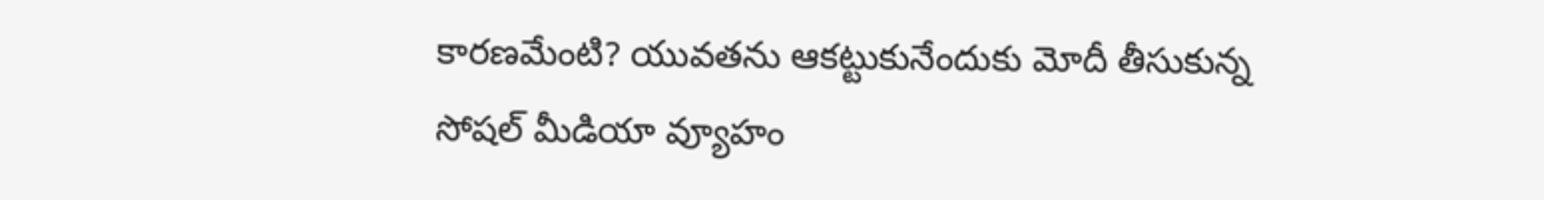కారణమేంటి? యువతను ఆకట్టుకునేందుకు మోదీ తీసుకున్న సోషల్ మీడియా వ్యూహం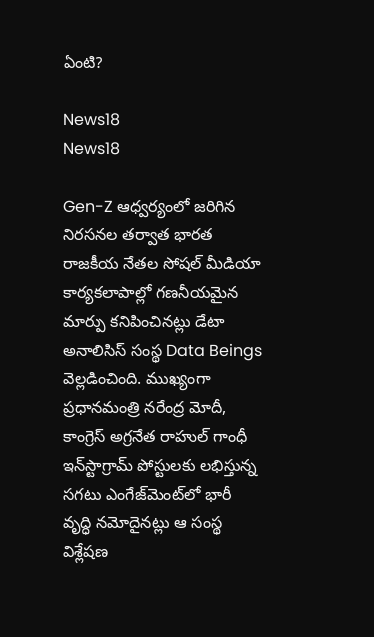ఏంటి?

News18
News18

Gen-Z ఆధ్వర్యంలో జరిగిన నిరసనల తర్వాత భారత రాజకీయ నేతల సోషల్ మీడియా కార్యకలాపాల్లో గణనీయమైన మార్పు కనిపించినట్లు డేటా అనాలిసిస్ సంస్థ Data Beings వెల్లడించింది. ముఖ్యంగా ప్రధానమంత్రి నరేంద్ర మోదీ, కాంగ్రెస్ అగ్రనేత రాహుల్ గాంధీ ఇన్‌స్టాగ్రామ్ పోస్టులకు లభిస్తున్న సగటు ఎంగేజ్‌మెంట్‌లో భారీ వృద్ధి నమోదైనట్లు ఆ సంస్థ విశ్లేషణ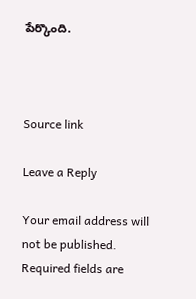పేర్కొంది.



Source link

Leave a Reply

Your email address will not be published. Required fields are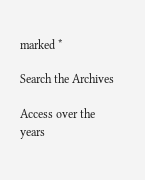marked *

Search the Archives

Access over the years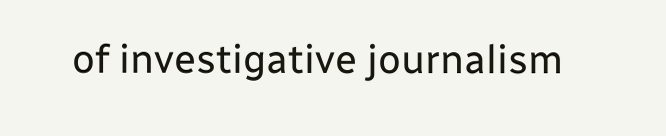of investigative journalism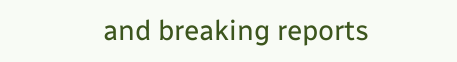and breaking reports